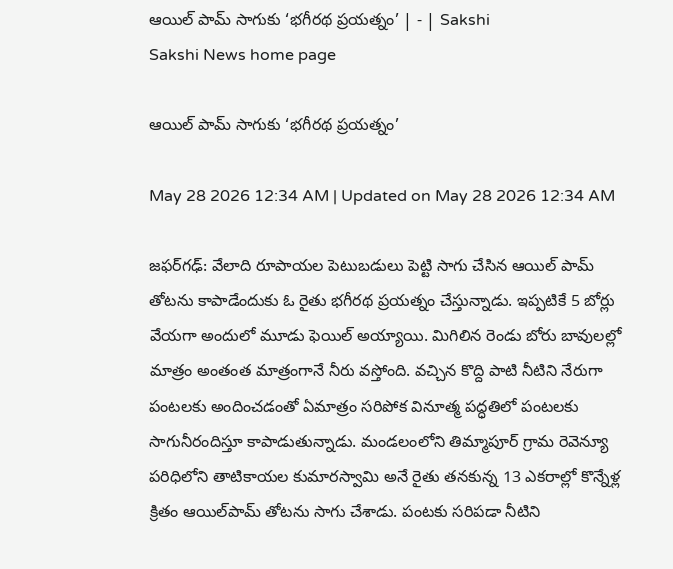ఆయిల్‌ పామ్‌ సాగుకు ‘భగీరథ ప్రయత్నం’ | - | Sakshi
Sakshi News home page

ఆయిల్‌ పామ్‌ సాగుకు ‘భగీరథ ప్రయత్నం’

May 28 2026 12:34 AM | Updated on May 28 2026 12:34 AM

జఫర్‌గఢ్‌: వేలాది రూపాయల పెటుబడులు పెట్టి సాగు చేసిన ఆయిల్‌ పామ్‌ తోటను కాపాడేందుకు ఓ రైతు భగీరథ ప్రయత్నం చేస్తున్నాడు. ఇప్పటికే 5 బోర్లు వేయగా అందులో మూడు ఫెయిల్‌ అయ్యాయి. మిగిలిన రెండు బోరు బావులల్లో మాత్రం అంతంత మాత్రంగానే నీరు వస్తోంది. వచ్చిన కొద్ది పాటి నీటిని నేరుగా పంటలకు అందించడంతో ఏమాత్రం సరిపోక వినూత్మ పద్ధతిలో పంటలకు సాగునీరందిస్తూ కాపాడుతున్నాడు. మండలంలోని తిమ్మాపూర్‌ గ్రామ రెవెన్యూ పరిధిలోని తాటికాయల కుమారస్వామి అనే రైతు తనకున్న 13 ఎకరాల్లో కొన్నేళ్ల క్రితం ఆయిల్‌పామ్‌ తోటను సాగు చేశాడు. పంటకు సరిపడా నీటిని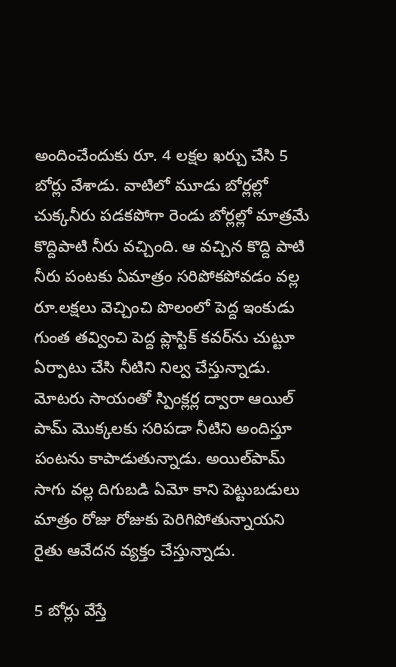అందించేందుకు రూ. 4 లక్షల ఖర్చు చేసి 5 బోర్లు వేశాడు. వాటిలో మూడు బోర్లల్లో చుక్కనీరు పడకపోగా రెండు బోర్లల్లో మాత్రమే కొద్దిపాటి నీరు వచ్చింది. ఆ వచ్చిన కొద్ది పాటి నీరు పంటకు ఏమాత్రం సరిపోకపోవడం వల్ల రూ.లక్షలు వెచ్చించి పొలంలో పెద్ద ఇంకుడు గుంత తవ్వించి పెద్ద ప్లాస్టిక్‌ కవర్‌ను చుట్టూ ఏర్పాటు చేసి నీటిని నిల్వ చేస్తున్నాడు. మోటరు సాయంతో స్పింక్లర్ల ద్వారా ఆయిల్‌ పామ్‌ మొక్కలకు సరిపడా నీటిని అందిస్తూ పంటను కాపాడుతున్నాడు. అయిల్‌పామ్‌ సాగు వల్ల దిగుబడి ఏమో కాని పెట్టుబడులు మాత్రం రోజు రోజుకు పెరిగిపోతున్నాయని రైతు ఆవేదన వ్యక్తం చేస్తున్నాడు.

5 బోర్లు వేస్తే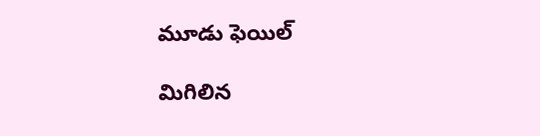మూడు ఫెయిల్‌

మిగిలిన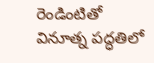రెండింటితో వినూత్న పద్ధతిలో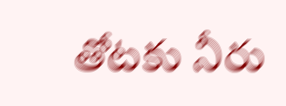తోటకు నీరు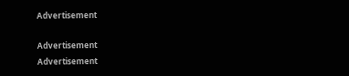Advertisement

Advertisement
Advertisement